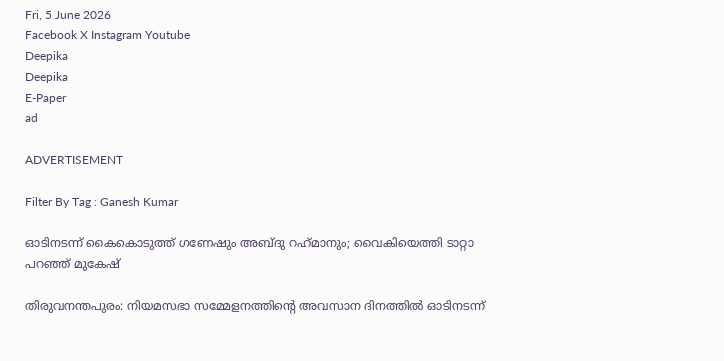Fri, 5 June 2026
Facebook X Instagram Youtube
Deepika
Deepika
E-Paper
ad

ADVERTISEMENT

Filter By Tag : Ganesh Kumar

ഓടിനടന്ന് കൈകൊടുത്ത് ഗണേഷും അബ്ദു റഹ്‌മാനും; വൈകിയെത്തി ടാറ്റാ പറഞ്ഞ് മുകേഷ്

തിരുവനന്തപുരം: നിയമസഭാ സമ്മേളനത്തിന്‍റെ അവസാന ദിനത്തിൽ ഓടിനടന്ന്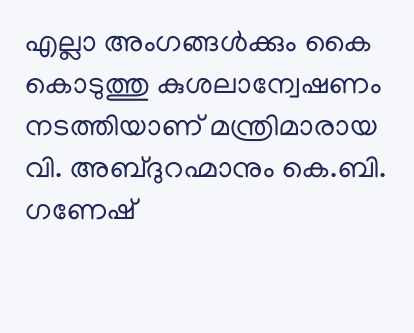എല്ലാ അംഗങ്ങൾക്കും കൈ കൊടുത്തു കുശലാന്വേഷണം നടത്തിയാണ് മന്ത്രിമാരായ വി. അബ്ദുറഹ്മാനും കെ.ബി. ഗണേഷ്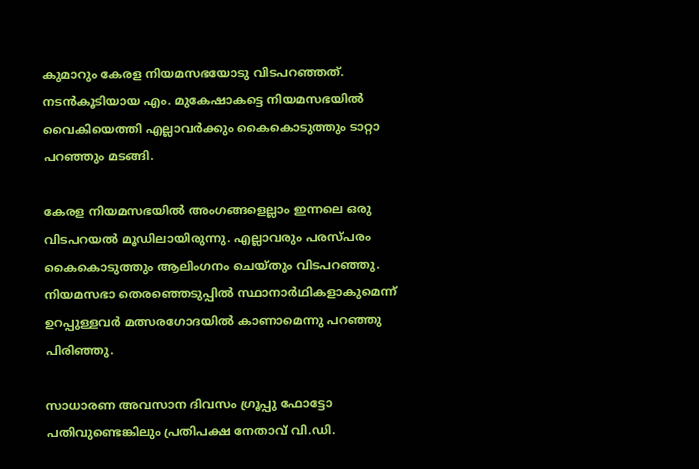കുമാറും കേരള നിയമസഭയോടു വിടപറഞ്ഞത്. നടൻകൂടിയായ എം. മുകേഷാകട്ടെ നിയമസഭയിൽ വൈകിയെത്തി എല്ലാവർക്കും കൈകൊടുത്തും ടാറ്റാ പറഞ്ഞും മടങ്ങി.

കേരള നിയമസഭയിൽ അംഗങ്ങളെല്ലാം ഇന്നലെ ഒരു വിടപറയൽ മൂഡിലായിരുന്നു. എല്ലാവരും പരസ്പരം കൈകൊടുത്തും ആലിംഗനം ചെയ്തും വിടപറഞ്ഞു. നിയമസഭാ തെരഞ്ഞെടുപ്പിൽ സ്ഥാനാർഥികളാകുമെന്ന് ഉറപ്പുള്ളവർ മത്സരഗോദയിൽ കാണാമെന്നു പറഞ്ഞു പിരിഞ്ഞു.

സാധാരണ അവസാന ദിവസം ഗ്രൂപ്പു ഫോട്ടോ പതിവുണ്ടെങ്കിലും പ്രതിപക്ഷ നേതാവ് വി.ഡി.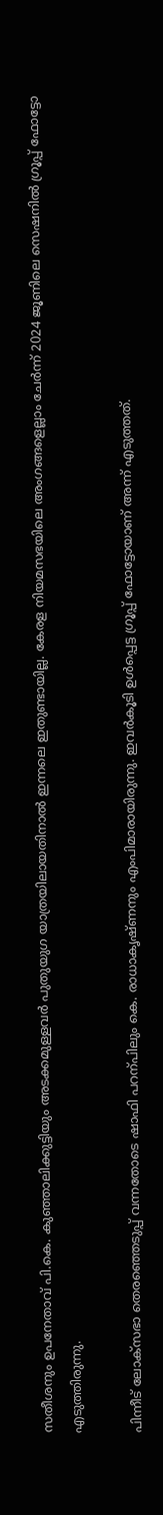സതീശനും ഉപനേതാവ് പി.കെ. കുഞ്ഞാലിക്കുട്ടിയും അടക്കമുള്ളവർ പുതുയുഗ യാത്രയിലായതിനാൽ ഇന്നലെ ഇതുണ്ടായില്ല. കേരള നിയമസഭയിലെ അംഗങ്ങളെല്ലാം ചേർന്ന് 2024 ജൂണിലെ സെഷനിൽ ഗ്രൂപ്പ് ഫോട്ടോ എടുത്തിരുന്നു.

പിന്നീട് ലോക്സഭാ തെരഞ്ഞെടുപ്പ് വന്നതോടെ ഷാഫി പറന്പിലും കെ. രാധാകൃഷ്ണനും എംപിമാരായിരുന്നു. ഇവർകൂടി ഉൾപ്പെട്ട ഗ്രൂപ്പ് ഫോട്ടോയാണ് അന്ന് എടുത്തത്.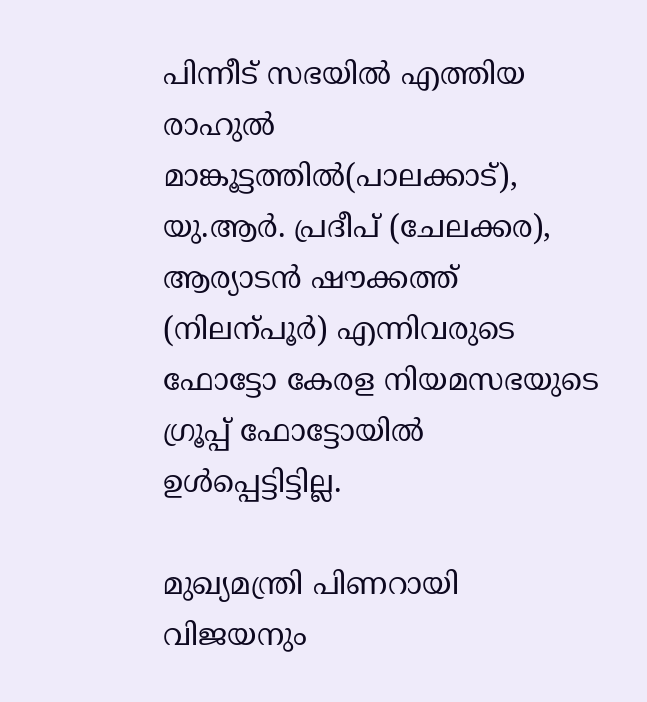പിന്നീട് സഭയിൽ എത്തിയ രാഹുൽ മാങ്കൂട്ടത്തിൽ(പാലക്കാട്), യു.ആർ. പ്രദീപ് (ചേലക്കര), ആര്യാടൻ ഷൗക്കത്ത് (നിലന്പൂർ) എന്നിവരുടെ ഫോട്ടോ കേരള നിയമസഭയുടെ ഗ്രൂപ്പ് ഫോട്ടോയിൽ ഉൾപ്പെട്ടിട്ടില്ല.

മുഖ്യമന്ത്രി പിണറായി വിജയനും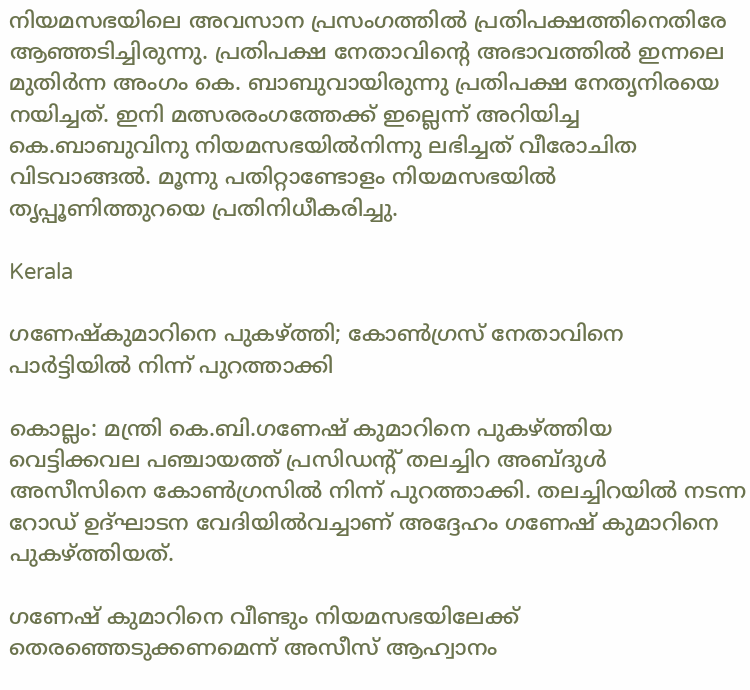നിയമസഭയിലെ അവസാന പ്രസംഗത്തിൽ പ്രതിപക്ഷത്തിനെതിരേ ആഞ്ഞടിച്ചിരുന്നു. പ്രതിപക്ഷ നേതാവിന്‍റെ അഭാവത്തിൽ ഇന്നലെ മുതിർന്ന അംഗം കെ. ബാബുവായിരുന്നു പ്രതിപക്ഷ നേതൃനിരയെ നയിച്ചത്. ഇനി മത്സരരംഗത്തേക്ക് ഇല്ലെന്ന് അറിയിച്ച കെ.ബാബുവിനു നിയമസഭയിൽനിന്നു ലഭിച്ചത് വീരോചിത വിടവാങ്ങൽ. മൂന്നു പതിറ്റാണ്ടോളം നിയമസഭയിൽ തൃപ്പൂണിത്തുറയെ പ്രതിനിധീകരിച്ചു.

Kerala

ഗണേഷ്‍കുമാറിനെ പുകഴ്ത്തി; കോണ്‍ഗ്രസ് നേതാവിനെ പാര്‍ട്ടിയിൽ നിന്ന് പുറത്താക്കി

കൊല്ലം: മന്ത്രി കെ.ബി.ഗണേഷ് കുമാറിനെ പുകഴ്ത്തിയ വെട്ടിക്കവല പഞ്ചായത്ത് പ്രസിഡന്‍റ് തലച്ചിറ അബ്ദുള്‍ അസീസിനെ കോൺഗ്രസിൽ നിന്ന് പുറത്താക്കി. തലച്ചിറയിൽ നടന്ന റോഡ് ഉദ്ഘാടന വേദിയിൽവച്ചാണ് അദ്ദേഹം ഗണേഷ് കുമാറിനെ പുകഴ്ത്തിയത്.

ഗണേഷ് കുമാറിനെ വീണ്ടും നിയമസഭയിലേക്ക് തെരഞ്ഞെടുക്കണമെന്ന് അസീസ് ആഹ്വാനം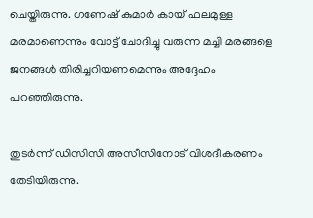ചെയ്തിരുന്നു. ഗണേഷ് കുമാര്‍ കായ് ഫലമുള്ള മരമാണെന്നും വോട്ട് ചോദിച്ചു വരുന്ന മച്ചി മരങ്ങളെ ജനങ്ങള്‍ തിരിച്ചറിയണമെന്നും അദ്ദേഹം പറഞ്ഞിരുന്നു.

തുടർന്ന് ഡിസിസി അസീസിനോട് വിശദീകരണം തേടിയിരുന്നു.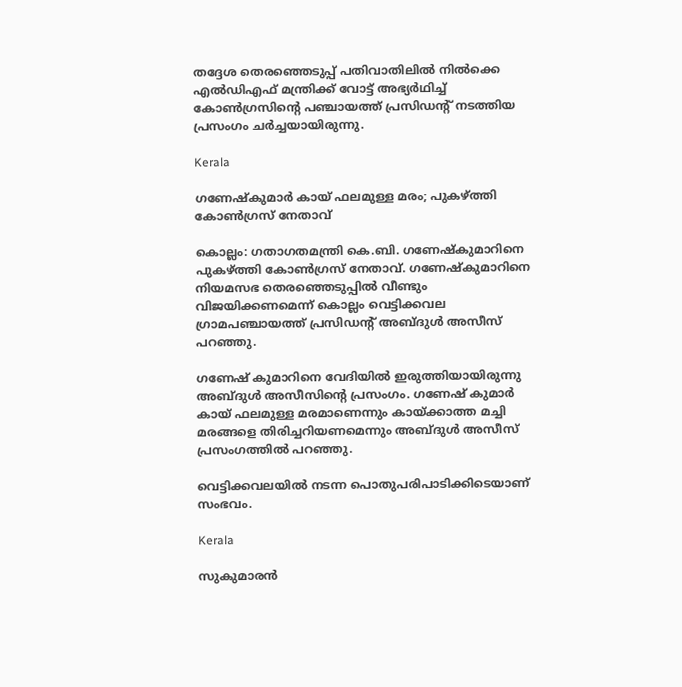തദ്ദേശ തെരഞ്ഞെടുപ്പ് പതിവാതിലില്‍ നില്‍ക്കെ എല്‍ഡിഎഫ് മന്ത്രിക്ക് വോട്ട് അഭ്യര്‍ഥിച്ച് കോണ്‍ഗ്രസിന്‍റെ പഞ്ചായത്ത് പ്രസിഡന്‍റ് നടത്തിയ പ്രസംഗം ചര്‍ച്ചയായിരുന്നു.

Kerala

ഗണേഷ്‍കുമാര്‍ കായ് ഫലമുള്ള മരം; പുകഴ്ത്തി കോണ്‍ഗ്രസ് നേതാവ്

കൊല്ലം: ഗതാഗതമന്ത്രി കെ.ബി. ഗണേഷ്‍കുമാറിനെ പുകഴ്ത്തി കോണ്‍ഗ്രസ് നേതാവ്. ഗണേഷ്‍കുമാറിനെ നിയമസഭ തെരഞ്ഞെടുപ്പിൽ വീണ്ടും വിജയിക്കണമെന്ന് കൊല്ലം വെട്ടിക്കവല ഗ്രാമപഞ്ചായത്ത് പ്രസിഡന്‍റ് അബ്ദുൾ അസീസ് പറഞ്ഞു.

ഗണേഷ് കുമാറിനെ വേദിയിൽ ഇരുത്തിയായിരുന്നു അബ്ദുൾ അസീസിന്‍റെ പ്രസംഗം. ഗണേഷ് കുമാർ കായ് ഫലമുള്ള മരമാണെന്നും കായ്ക്കാത്ത മച്ചി മരങ്ങളെ തിരിച്ചറിയണമെന്നും അബ്ദുൾ അസീസ് പ്രസംഗത്തിൽ പറഞ്ഞു.

വെട്ടിക്കവലയിൽ നടന്ന പൊതുപരിപാടിക്കിടെയാണ് സംഭവം.

Kerala

സുകുമാരൻ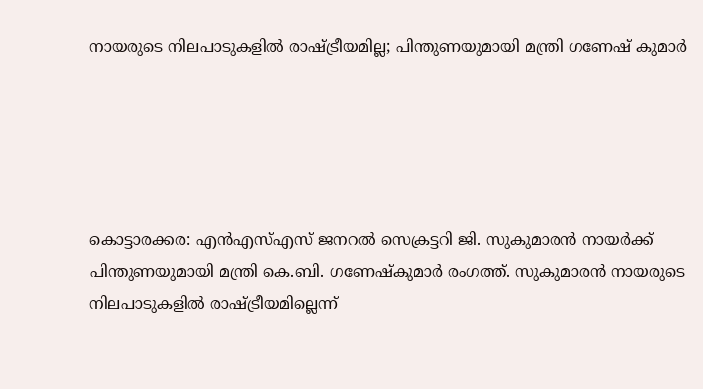നായരുടെ നിലപാടുകളിൽ രാഷ്ട്രീയമില്ല; പിന്തുണയുമായി മന്ത്രി ഗണേഷ് കുമാർ





കൊട്ടാരക്കര: എൻഎസ്എസ് ജനറൽ സെക്രട്ടറി ജി. സുകുമാരൻ നായർക്ക് പിന്തുണയുമായി മന്ത്രി കെ.ബി. ഗണേഷ്കുമാർ രംഗത്ത്. സുകുമാരൻ നായരുടെ നിലപാടുകളിൽ രാഷ്ട്രീയമില്ലെന്ന്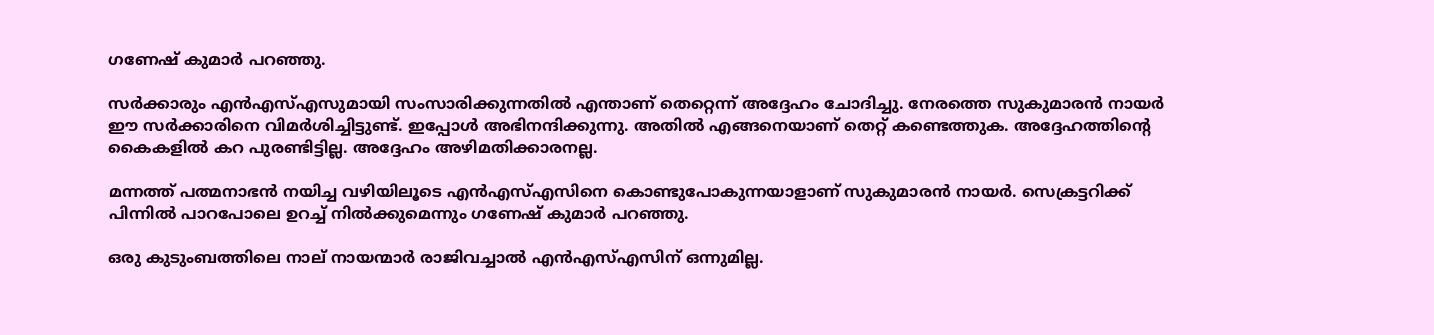ഗണേഷ് കുമാർ പറഞ്ഞു.

സർക്കാരും എൻഎസ്എസുമായി സംസാരിക്കുന്നതിൽ എന്താണ് തെറ്റെന്ന് അദ്ദേഹം ചോദിച്ചു. നേരത്തെ സുകുമാരന്‍ നായര്‍ ഈ സർക്കാരിനെ വിമർശിച്ചിട്ടുണ്ട്. ഇപ്പോൾ അഭിനന്ദിക്കുന്നു. അതിൽ എങ്ങനെയാണ് തെറ്റ് കണ്ടെത്തുക. അദ്ദേഹത്തിന്‍റെ കൈകളിൽ കറ പുരണ്ടിട്ടില്ല. അദ്ദേഹം അഴിമതിക്കാരനല്ല.

മന്നത്ത് പത്മനാഭൻ നയിച്ച വഴിയിലൂടെ എൻഎസ്എസിനെ കൊണ്ടുപോകുന്നയാളാണ് സുകുമാരൻ നായർ. സെക്രട്ടറിക്ക് പിന്നിൽ പാറപോലെ ഉറച്ച് നിൽക്കുമെന്നും ഗണേഷ് കുമാർ പറഞ്ഞു.

ഒരു കുടുംബത്തിലെ നാല് നായന്മാര്‍ രാജിവച്ചാൽ എൻഎസ്എസിന് ഒന്നുമില്ല.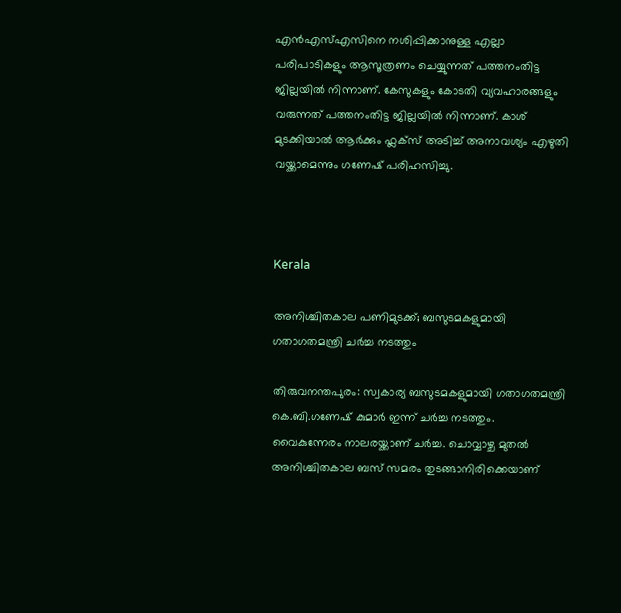എൻഎസ്എസിനെ നശിപ്പിക്കാനുള്ള എല്ലാ പരിപാടികളും ആസൂത്രണം ചെയ്യുന്നത് പത്തനംതിട്ട ജില്ലയിൽ നിന്നാണ്. കേസുകളും കോടതി വ്യവഹാരങ്ങളും വരുന്നത് പത്തനംതിട്ട ജില്ലയിൽ നിന്നാണ്. കാശ് മുടക്കിയാൽ ആർക്കും ഫ്ലക്സ് അടിച്ച് അനാവശ്യം എഴുതി വയ്ക്കാമെന്നും ഗണേഷ് പരിഹസിച്ചു.



Kerala

അനിശ്ചിതകാല പണിമുടക്ക്; ബസുടമകളുമായി ഗതാഗതമന്ത്രി ചര്‍ച്ച നടത്തും

തിരുവനന്തപുരം: സ്വകാര്യ ബസുടമകളുമായി ഗതാഗതമന്ത്രി കെ.ബി.ഗണേഷ് കുമാര്‍ ഇന്ന് ചര്‍ച്ച നടത്തും. വൈകുന്നേരം നാലരയ്ക്കാണ് ചർച്ച. ചൊവ്വാഴ്ച മുതല്‍ അനിശ്ചിതകാല ബസ് സമരം തുടങ്ങാനിരിക്കെയാണ്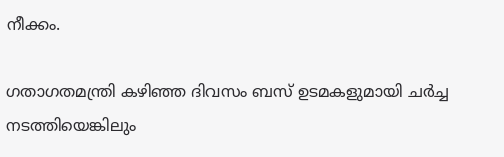നീക്കം.

ഗതാഗതമന്ത്രി കഴിഞ്ഞ ദിവസം ബസ് ഉടമകളുമായി ചർച്ച നടത്തിയെങ്കിലും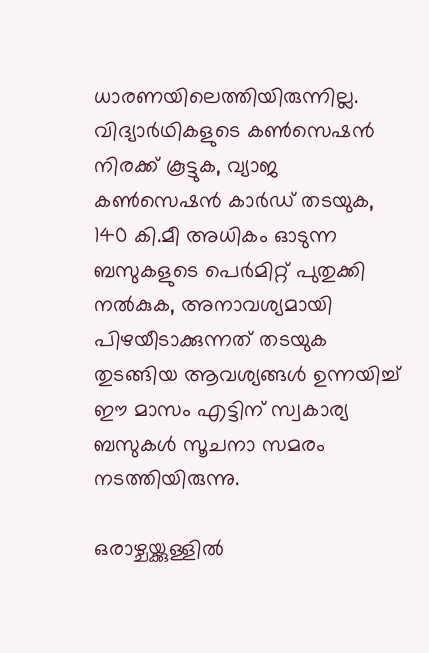ധാരണയിലെത്തിയിരുന്നില്ല. വിദ്യാർഥികളുടെ കൺസെഷൻ നിരക്ക് കൂട്ടുക, വ്യാജ കൺസെഷൻ കാർഡ് തടയുക, 140 കി.മീ അധികം ഓടുന്ന ബസുകളുടെ പെർമിറ്റ് പുതുക്കി നൽകുക, അനാവശ്യമായി പിഴയീടാക്കുന്നത് തടയുക തുടങ്ങിയ ആവശ്യങ്ങൾ ഉന്നയിച്ച് ഈ മാസം എട്ടിന് സ്വകാര്യ ബസുകൾ സൂചനാ സമരം നടത്തിയിരുന്നു.

ഒരാഴ്ചയ്ക്കുള്ളിൽ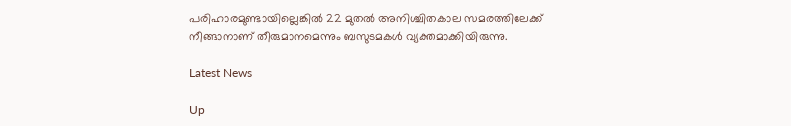പരിഹാരമുണ്ടായില്ലെങ്കിൽ 22 മുതൽ അനിശ്ചിതകാല സമരത്തിലേക്ക് നീങ്ങാനാണ് തീരുമാനമെന്നും ബസുടമകൾ വ്യക്തമാക്കിയിരുന്നു.

Latest News

Up